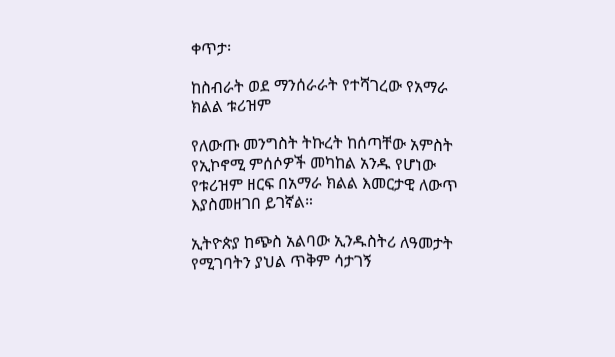ቀጥታ፡

ከስብራት ወደ ማንሰራራት የተሻገረው የአማራ ክልል ቱሪዝም

የለውጡ መንግስት ትኩረት ከሰጣቸው አምስት የኢኮኖሚ ምሰሶዎች መካከል አንዱ የሆነው የቱሪዝም ዘርፍ በአማራ ክልል እመርታዊ ለውጥ እያስመዘገበ ይገኛል።

ኢትዮጵያ ከጭስ አልባው ኢንዱስትሪ ለዓመታት የሚገባትን ያህል ጥቅም ሳታገኝ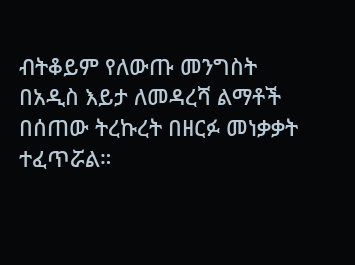ብትቆይም የለውጡ መንግስት በአዲስ እይታ ለመዳረሻ ልማቶች በሰጠው ትረኩረት በዘርፉ መነቃቃት ተፈጥሯል።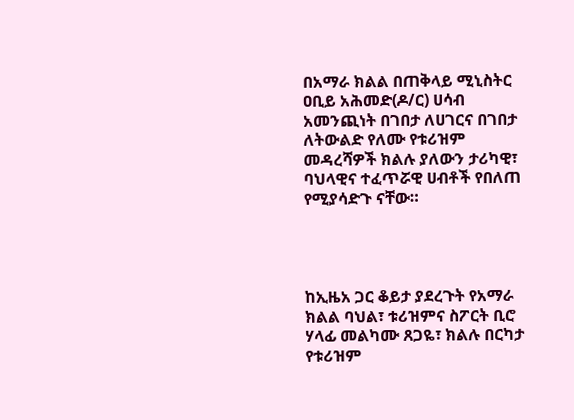በአማራ ክልል በጠቅላይ ሚኒስትር ዐቢይ አሕመድ(ዶ/ር) ሀሳብ አመንጪነት በገበታ ለሀገርና በገበታ ለትውልድ የለሙ የቱሪዝም መዳረሻዎች ክልሉ ያለውን ታሪካዊ፣ ባህላዊና ተፈጥሯዊ ሀብቶች የበለጠ የሚያሳድጉ ናቸው።




ከኢዜአ ጋር ቆይታ ያደረጉት የአማራ ክልል ባህል፣ ቱሪዝምና ስፖርት ቢሮ ሃላፊ መልካሙ ጸጋዬ፣ ክልሉ በርካታ የቱሪዝም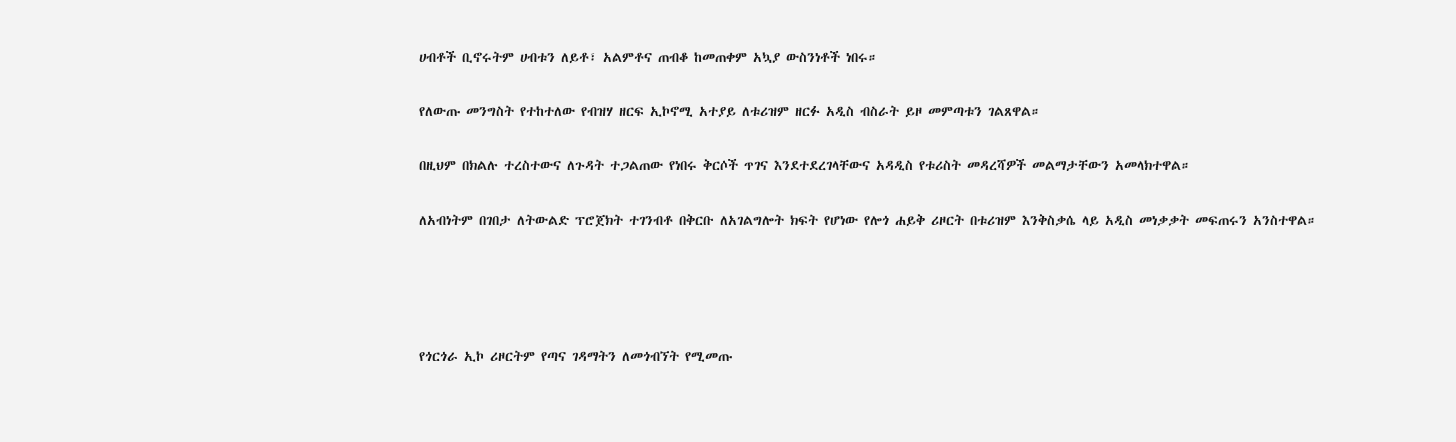ሀብቶች ቢኖሩትም ሀብቱን ለይቶ፣ አልምቶና ጠብቆ ከመጠቀም አኳያ ውስንነቶች ነበሩ።

የለውጡ መንግስት የተከተለው የብዝሃ ዘርፍ ኢኮኖሚ አተያይ ለቱሪዝም ዘርፉ አዲስ ብስራት ይዞ መምጣቱን ገልጸዋል።

በዚህም በክልሉ ተረስተውና ለጉዳት ተጋልጠው የነበሩ ቅርሶች ጥገና እንደተደረገላቸውና አዳዲስ የቱሪስት መዳረሻዎች መልማታቸውን አመላክተዋል።

ለአብነትም በገበታ ለትውልድ ፕሮጀክት ተገንብቶ በቅርቡ ለአገልግሎት ክፍት የሆነው የሎጎ ሐይቅ ሪዞርት በቱሪዝም እንቅስቃሴ ላይ አዲስ መነቃቃት መፍጠሩን አንስተዋል።




የጎርጎራ ኢኮ ሪዞርትም የጣና ገዳማትን ለመጎብኘት የሚመጡ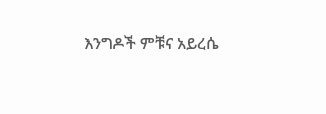እንግዶች ምቹና አይረሴ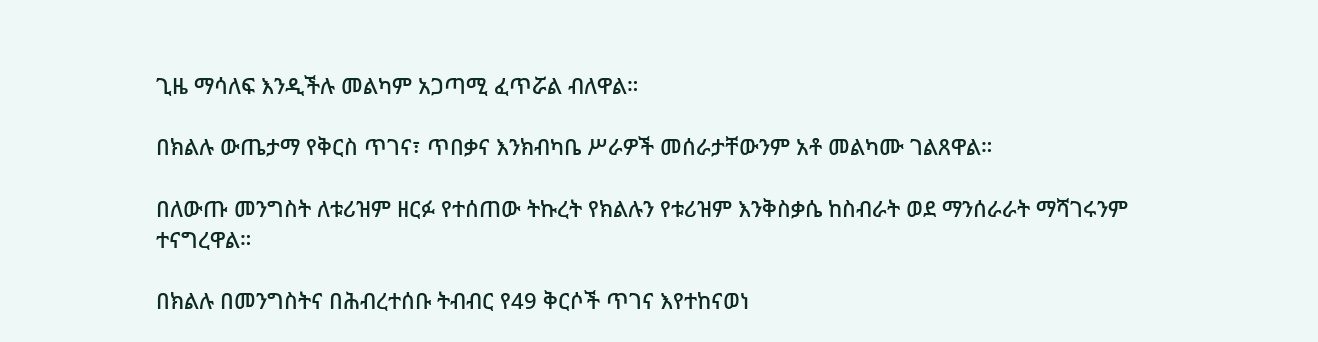ጊዜ ማሳለፍ እንዲችሉ መልካም አጋጣሚ ፈጥሯል ብለዋል።

በክልሉ ውጤታማ የቅርስ ጥገና፣ ጥበቃና እንክብካቤ ሥራዎች መሰራታቸውንም አቶ መልካሙ ገልጸዋል።

በለውጡ መንግስት ለቱሪዝም ዘርፉ የተሰጠው ትኩረት የክልሉን የቱሪዝም እንቅስቃሴ ከስብራት ወደ ማንሰራራት ማሻገሩንም ተናግረዋል።

በክልሉ በመንግስትና በሕብረተሰቡ ትብብር የ49 ቅርሶች ጥገና እየተከናወነ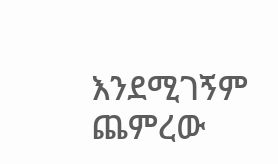እንደሚገኝም ጨምረው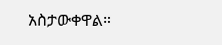አስታውቀዋል።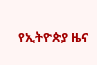የኢትዮጵያ ዜና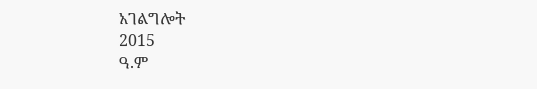አገልግሎት
2015
ዓ.ም